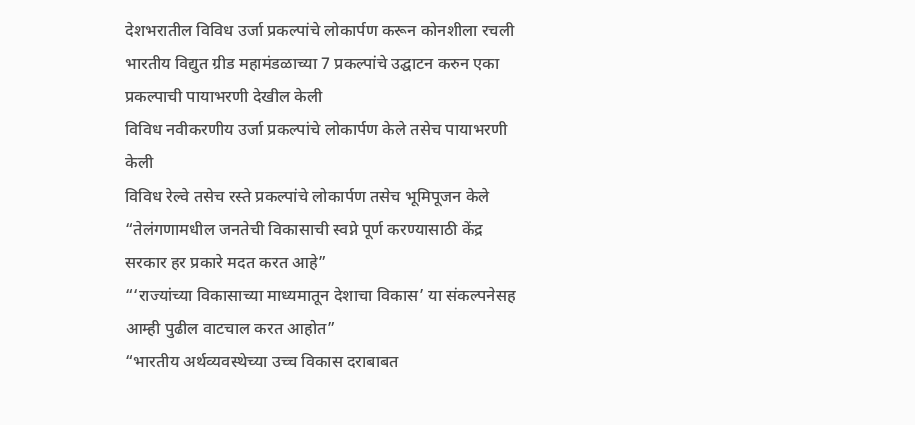देशभरातील विविध उर्जा प्रकल्पांचे लोकार्पण करून कोनशीला रचली
भारतीय विद्युत ग्रीड महामंडळाच्या 7 प्रकल्पांचे उद्घाटन करुन एका प्रकल्पाची पायाभरणी देखील केली
विविध नवीकरणीय उर्जा प्रकल्पांचे लोकार्पण केले तसेच पायाभरणी केली
विविध रेल्वे तसेच रस्ते प्रकल्पांचे लोकार्पण तसेच भूमिपूजन केले
“तेलंगणामधील जनतेची विकासाची स्वप्ने पूर्ण करण्यासाठी केंद्र सरकार हर प्रकारे मदत करत आहे”
“‘राज्यांच्या विकासाच्या माध्यमातून देशाचा विकास’ या संकल्पनेसह आम्ही पुढील वाटचाल करत आहोत”
“भारतीय अर्थव्यवस्थेच्या उच्च विकास दराबाबत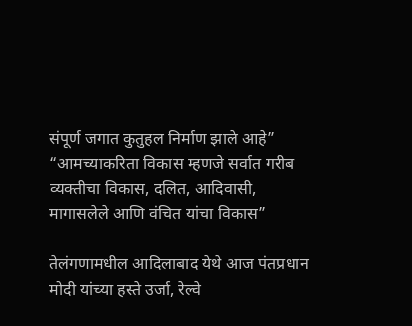संपूर्ण जगात कुतुहल निर्माण झाले आहे”
“आमच्याकरिता विकास म्हणजे सर्वात गरीब व्यक्तीचा विकास, दलित, आदिवासी, मागासलेले आणि वंचित यांचा विकास”

तेलंगणामधील आदिलाबाद येथे आज पंतप्रधान मोदी यांच्या हस्ते उर्जा, रेल्वे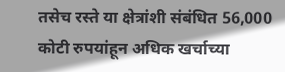तसेच रस्ते या क्षेत्रांशी संबंधित 56,000 कोटी रुपयांहून अधिक खर्चाच्या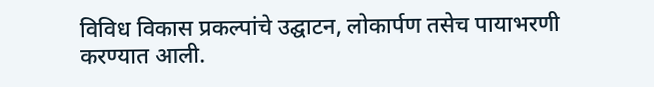विविध विकास प्रकल्पांचे उद्घाटन, लोकार्पण तसेच पायाभरणी करण्यात आली.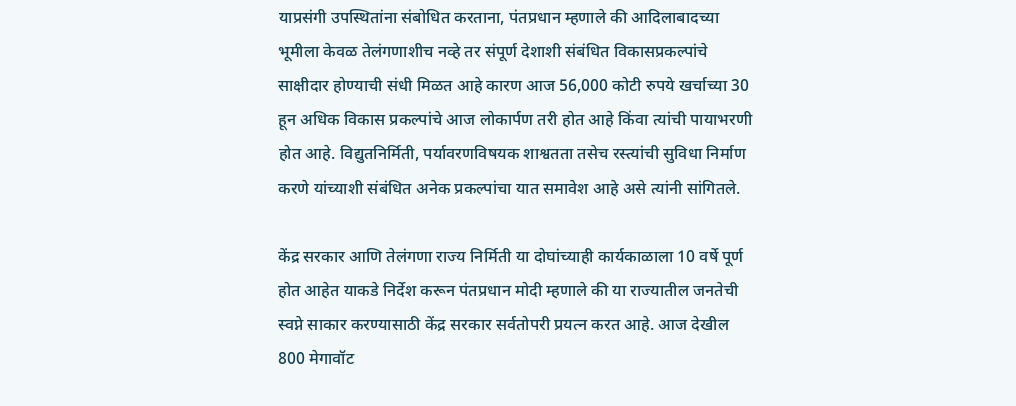याप्रसंगी उपस्थितांना संबोधित करताना, पंतप्रधान म्हणाले की आदिलाबादच्या भूमीला केवळ तेलंगणाशीच नव्हे तर संपूर्ण देशाशी संबंधित विकासप्रकल्पांचे साक्षीदार होण्याची संधी मिळत आहे कारण आज 56,000 कोटी रुपये खर्चाच्या 30 हून अधिक विकास प्रकल्पांचे आज लोकार्पण तरी होत आहे किंवा त्यांची पायाभरणी होत आहे. विद्युतनिर्मिती, पर्यावरणविषयक शाश्वतता तसेच रस्त्यांची सुविधा निर्माण करणे यांच्याशी संबंधित अनेक प्रकल्पांचा यात समावेश आहे असे त्यांनी सांगितले.

केंद्र सरकार आणि तेलंगणा राज्य निर्मिती या दोघांच्याही कार्यकाळाला 10 वर्षे पूर्ण होत आहेत याकडे निर्देश करून पंतप्रधान मोदी म्हणाले की या राज्यातील जनतेची स्वप्ने साकार करण्यासाठी केंद्र सरकार सर्वतोपरी प्रयत्न करत आहे. आज देखील 800 मेगावॉट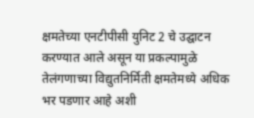क्षमतेच्या एनटीपीसी युनिट 2 चे उद्घाटन करण्यात आले असून या प्रकल्पामुळे तेलंगणाच्या विद्युतनिर्मिती क्षमतेमध्ये अधिक भर पडणार आहे अशी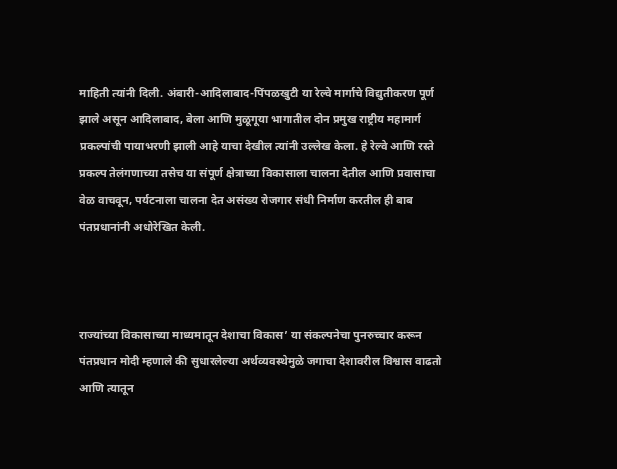माहिती त्यांनी दिली. अंबारी-आदिलाबाद-पिंपळखुटी या रेल्वे मार्गाचे विद्युतीकरण पूर्ण झाले असून आदिलाबाद, बेला आणि मुळूगूया भागातील दोन प्रमुख राष्ट्रीय महामार्ग प्रकल्पांची पायाभरणी झाली आहे याचा देखील त्यांनी उल्लेख केला. हे रेल्वे आणि रस्ते प्रकल्प तेलंगणाच्या तसेच या संपूर्ण क्षेत्राच्या विकासाला चालना देतील आणि प्रवासाचा वेळ वाचवून, पर्यटनाला चालना देत असंख्य रोजगार संधी निर्माण करतील ही बाब पंतप्रधानांनी अधोरेखित केली.



राज्यांच्या विकासाच्या माध्यमातून देशाचा विकास’ या संकल्पनेचा पुनरुच्चार करून पंतप्रधान मोदी म्हणाले की सुधारलेल्या अर्थव्यवस्थेमुळे जगाचा देशावरील विश्वास वाढतो आणि त्यातून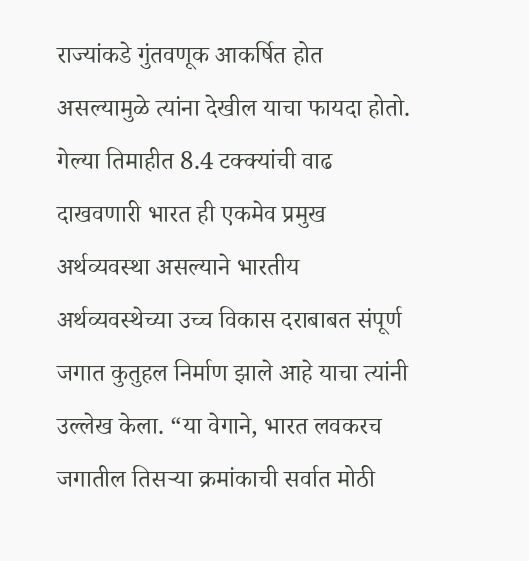राज्यांकडे गुंतवणूक आकर्षित होत असल्यामुळे त्यांना देखील याचा फायदा होतो. गेल्या तिमाहीत 8.4 टक्क्यांची वाढ दाखवणारी भारत ही एकमेव प्रमुख अर्थव्यवस्था असल्याने भारतीय अर्थव्यवस्थेच्या उच्च विकास दराबाबत संपूर्ण जगात कुतुहल निर्माण झाले आहे याचा त्यांनी उल्लेख केला. “या वेगाने, भारत लवकरच जगातील तिसऱ्या क्रमांकाची सर्वात मोठी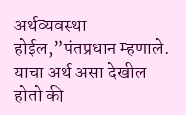अर्थव्यवस्था होईल,”पंतप्रधान म्हणाले. याचा अर्थ असा देखील होतो की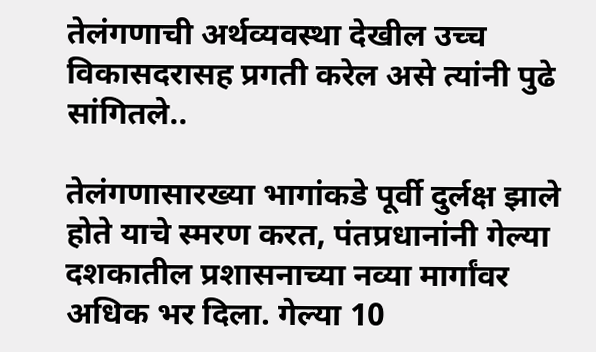तेलंगणाची अर्थव्यवस्था देखील उच्च विकासदरासह प्रगती करेल असे त्यांनी पुढे सांगितले..

तेलंगणासारख्या भागांकडे पूर्वी दुर्लक्ष झाले होते याचे स्मरण करत, पंतप्रधानांनी गेल्या दशकातील प्रशासनाच्या नव्या मार्गांवर अधिक भर दिला. गेल्या 10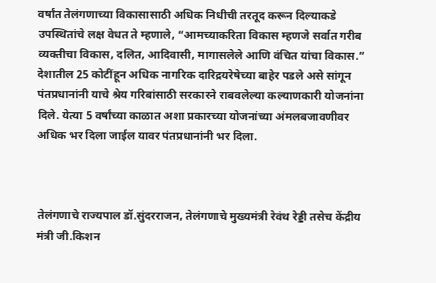वर्षांत तेलंगणाच्या विकासासाठी अधिक निधीची तरतूद करून दिल्याकडे उपस्थितांचे लक्ष वेधत ते म्हणाले, “आमच्याकरिता विकास म्हणजे सर्वात गरीब व्यक्तीचा विकास, दलित, आदिवासी, मागासलेले आणि वंचित यांचा विकास.” देशातील 25 कोटींहून अधिक नागरिक दारिद्रयरेषेच्या बाहेर पडले असे सांगून पंतप्रधानांनी याचे श्रेय गरिबांसाठी सरकारने राबवलेल्या कल्याणकारी योजनांना दिले. येत्या 5 वर्षांच्या काळात अशा प्रकारच्या योजनांच्या अंमलबजावणीवर अधिक भर दिला जाईल यावर पंतप्रधानांनी भर दिला.



तेलंगणाचे राज्यपाल डॉ.सुंदरराजन, तेलंगणाचे मुख्यमंत्री रेवंथ रेड्डी तसेच केंद्रीय मंत्री जी.किशन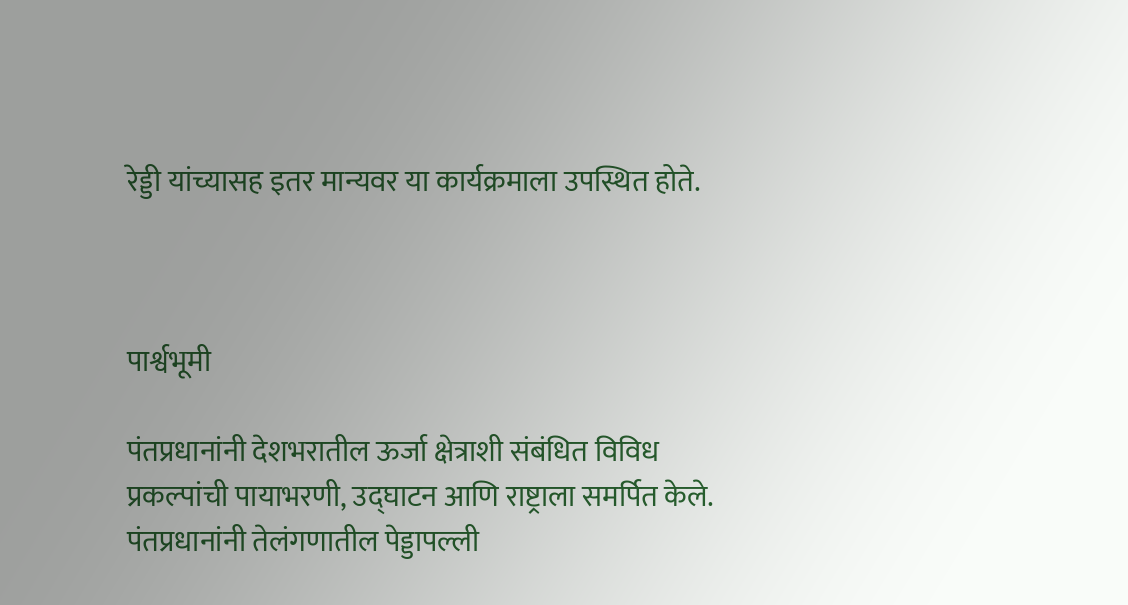रेड्डी यांच्यासह इतर मान्यवर या कार्यक्रमाला उपस्थित होते.



पार्श्वभूमी

पंतप्रधानांनी देशभरातील ऊर्जा क्षेत्राशी संबंधित विविध प्रकल्पांची पायाभरणी, उद्घाटन आणि राष्ट्राला समर्पित केले. पंतप्रधानांनी तेलंगणातील पेड्डापल्ली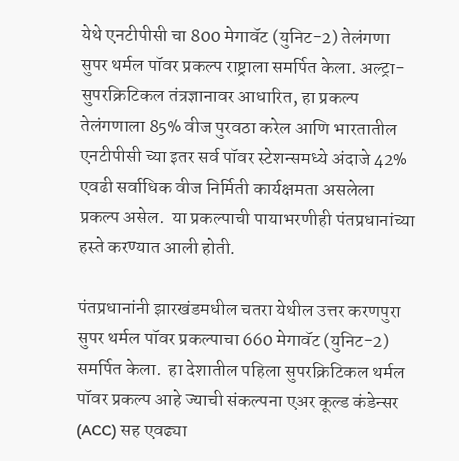येथे एनटीपीसी चा 800 मेगावॅट (युनिट-2) तेलंगणा सुपर थर्मल पॉवर प्रकल्प राष्ट्राला समर्पित केला. अल्ट्रा-सुपरक्रिटिकल तंत्रज्ञानावर आधारित, हा प्रकल्प तेलंगणाला 85% वीज पुरवठा करेल आणि भारतातील एनटीपीसी च्या इतर सर्व पॉवर स्टेशन्समध्ये अंदाजे 42% एवढी सर्वाधिक वीज निर्मिती कार्यक्षमता असलेला प्रकल्प असेल.  या प्रकल्पाची पायाभरणीही पंतप्रधानांच्या हस्ते करण्यात आली होती.

पंतप्रधानांनी झारखंडमधील चतरा येथील उत्तर करणपुरा सुपर थर्मल पॉवर प्रकल्पाचा 660 मेगावॅट (युनिट-2) समर्पित केला.  हा देशातील पहिला सुपरक्रिटिकल थर्मल पॉवर प्रकल्प आहे ज्याची संकल्पना एअर कूल्ड कंडेन्सर (ACC) सह एवढ्या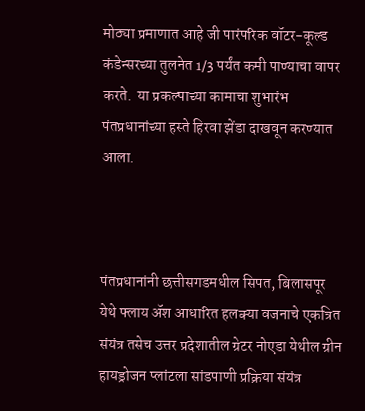मोठ्या प्रमाणात आहे जी पारंपरिक वॉटर-कूल्ड कंडेन्सरच्या तुलनेत 1/3 पर्यंत कमी पाण्याचा वापर करते.  या प्रकल्पाच्या कामाचा शुभारंभ पंतप्रधानांच्या हस्ते हिरवा झेंडा दाखवून करण्यात आला.



पंतप्रधानांनी छत्तीसगडमधील सिपत, बिलासपूर येथे फ्लाय ॲश आधारित हलक्या वजनाचे एकत्रित संयंत्र तसेच उत्तर प्रदेशातील ग्रेटर नोएडा येथील ग्रीन हायड्रोजन प्लांटला सांडपाणी प्रक्रिया संयंत्र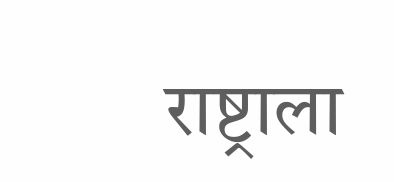राष्ट्राला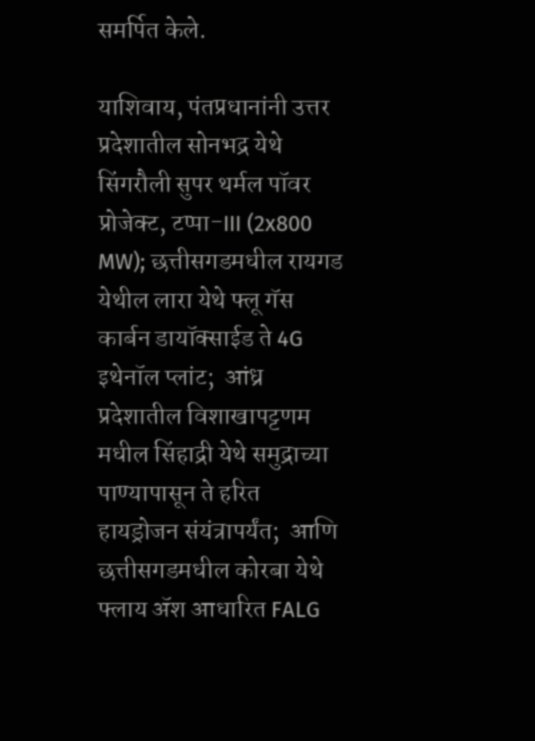समर्पित केले.

याशिवाय, पंतप्रधानांनी उत्तर प्रदेशातील सोनभद्र येथे सिंगरौली सुपर थर्मल पॉवर प्रोजेक्ट, टप्पा-III (2x800 MW); छत्तीसगडमधील रायगड येथील लारा येथे फ्लू गॅस कार्बन डायॉक्साईड ते 4G इथेनॉल प्लांट;  आंध्र प्रदेशातील विशाखापट्टणम मधील सिंहाद्री येथे समुद्राच्या पाण्यापासून ते हरित हायड्रोजन संयंत्रापर्यंत;  आणि  छत्तीसगडमधील कोरबा येथे फ्लाय ॲश आधारित FALG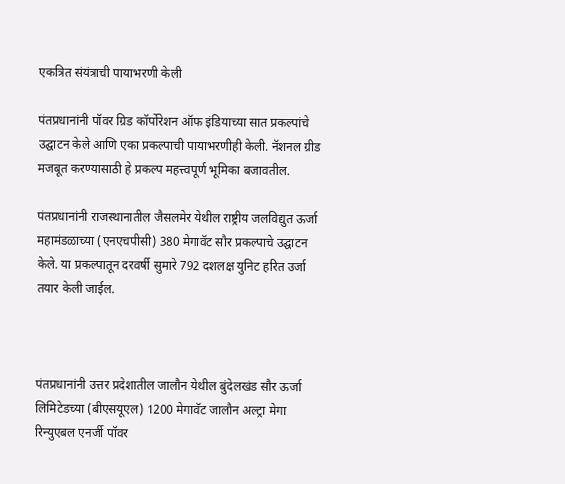एकत्रित संयंत्राची पायाभरणी केली

पंतप्रधानांनी पॉवर ग्रिड कॉर्पोरेशन ऑफ इंडियाच्या सात प्रकल्पांचे उद्घाटन केले आणि एका प्रकल्पाची पायाभरणीही केली. नॅशनल ग्रीड मजबूत करण्यासाठी हे प्रकल्प महत्त्वपूर्ण भूमिका बजावतील.

पंतप्रधानांनी राजस्थानातील जैसलमेर येथील राष्ट्रीय जलविद्युत ऊर्जा महामंडळाच्या (एनएचपीसी) 380 मेगावॅट सौर प्रकल्पाचे उद्घाटन केले. या प्रकल्पातून दरवर्षी सुमारे 792 दशलक्ष युनिट हरित उर्जा तयार केली जाईल.



पंतप्रधानांनी उत्तर प्रदेशातील जालौन येथील बुंदेलखंड सौर ऊर्जा लिमिटेडच्या (बीएसयूएल) 1200 मेगावॅट जालौन अल्ट्रा मेगा रिन्युएबल एनर्जी पॉवर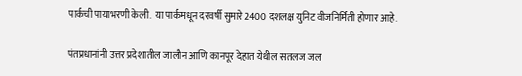पार्कची पायाभरणी केली.  या पार्कमधून दरवर्षी सुमारे 2400 दशलक्ष युनिट वीजनिर्मिती होणार आहे.

पंतप्रधानांनी उत्तर प्रदेशातील जालौन आणि कानपूर देहात येथील सतलज जल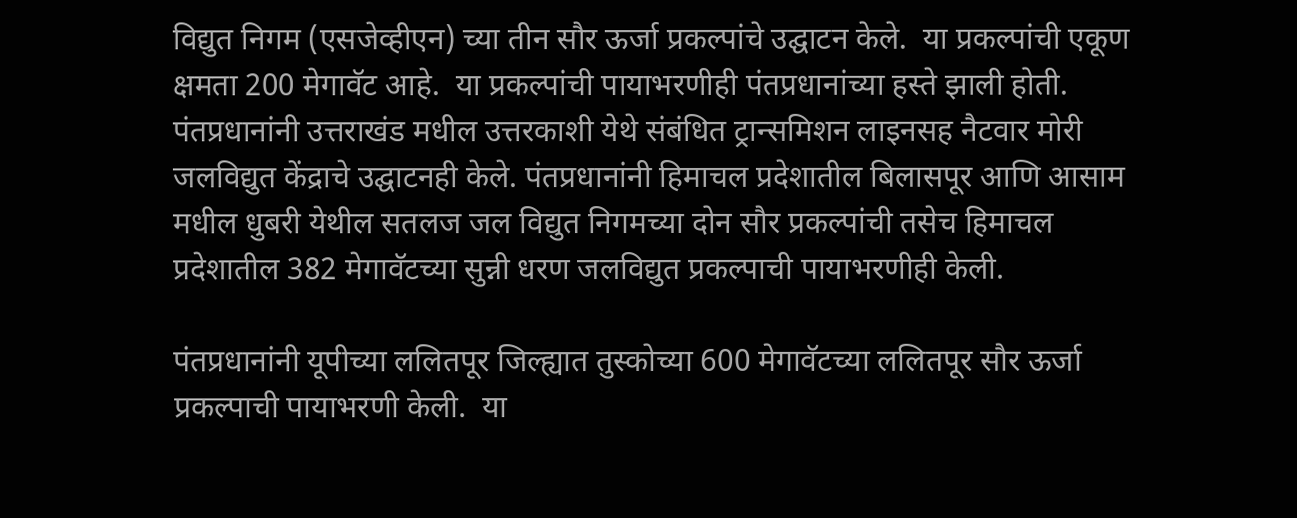विद्युत निगम (एसजेव्हीएन) च्या तीन सौर ऊर्जा प्रकल्पांचे उद्घाटन केले.  या प्रकल्पांची एकूण क्षमता 200 मेगावॅट आहे.  या प्रकल्पांची पायाभरणीही पंतप्रधानांच्या हस्ते झाली होती. पंतप्रधानांनी उत्तराखंड मधील उत्तरकाशी येथे संबंधित ट्रान्समिशन लाइनसह नैटवार मोरी जलविद्युत केंद्राचे उद्घाटनही केले. पंतप्रधानांनी हिमाचल प्रदेशातील बिलासपूर आणि आसाम मधील धुबरी येथील सतलज जल विद्युत निगमच्या दोन सौर प्रकल्पांची तसेच हिमाचल प्रदेशातील 382 मेगावॅटच्या सुन्नी धरण जलविद्युत प्रकल्पाची पायाभरणीही केली.

पंतप्रधानांनी यूपीच्या ललितपूर जिल्ह्यात तुस्कोच्या 600 मेगावॅटच्या ललितपूर सौर ऊर्जा प्रकल्पाची पायाभरणी केली.  या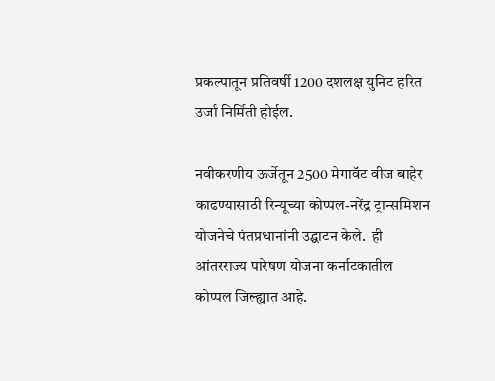प्रकल्पातून प्रतिवर्षी 1200 दशलक्ष युनिट हरित उर्जा निर्मिती होईल.

नवीकरणीय ऊर्जेतून 2500 मेगावॅट वीज बाहेर काढण्यासाठी रिन्यूच्या कोप्पल-नरेंद्र ट्रान्समिशन योजनेचे पंतप्रधानांनी उद्घाटन केले.  ही आंतरराज्य पारेषण योजना कर्नाटकातील कोप्पल जिल्ह्यात आहे.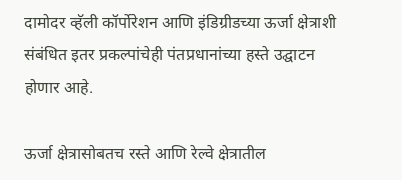दामोदर व्हॅली कॉर्पोरेशन आणि इंडिग्रीडच्या ऊर्जा क्षेत्राशी संबंधित इतर प्रकल्पांचेही पंतप्रधानांच्या हस्ते उद्घाटन होणार आहे.

ऊर्जा क्षेत्रासोबतच रस्ते आणि रेल्वे क्षेत्रातील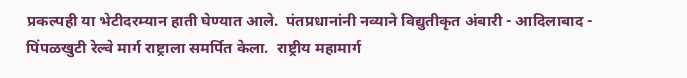प्रकल्पही या भेटीदरम्यान हाती घेण्यात आले.  पंतप्रधानांनी नव्याने विद्युतीकृत अंबारी - आदिलाबाद - पिंपळखुटी रेल्वे मार्ग राष्ट्राला समर्पित केला.  राष्ट्रीय महामार्ग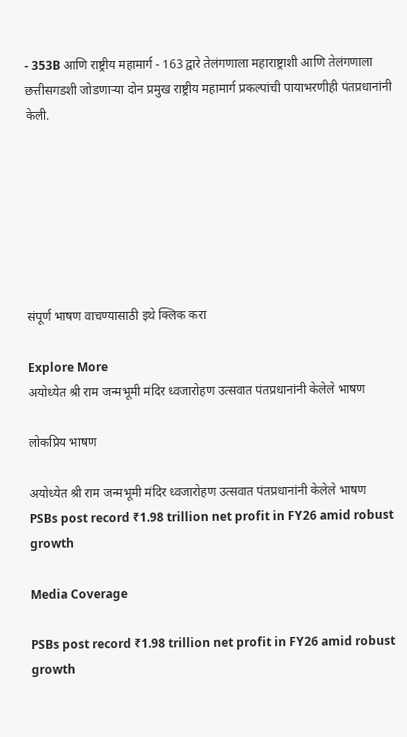- 353B आणि राष्ट्रीय महामार्ग - 163 द्वारे तेलंगणाला महाराष्ट्राशी आणि तेलंगणाला छत्तीसगडशी जोडणाऱ्या दोन प्रमुख राष्ट्रीय महामार्ग प्रकल्पांची पायाभरणीही पंतप्रधानांनी केली.







संपूर्ण भाषण वाचण्यासाठी इथे क्लिक करा

Explore More
अयोध्येत श्री राम जन्मभूमी मंदिर ध्वजारोहण उत्सवात पंतप्रधानांनी केलेले भाषण

लोकप्रिय भाषण

अयोध्येत श्री राम जन्मभूमी मंदिर ध्वजारोहण उत्सवात पंतप्रधानांनी केलेले भाषण
PSBs post record ₹1.98 trillion net profit in FY26 amid robust growth

Media Coverage

PSBs post record ₹1.98 trillion net profit in FY26 amid robust growth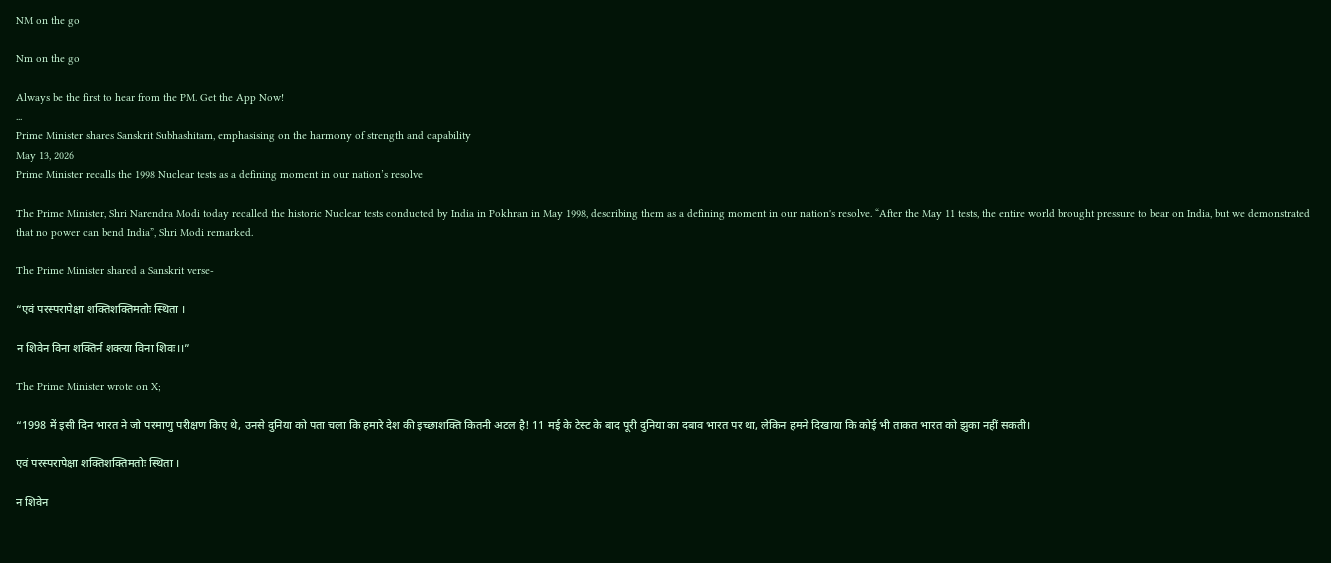NM on the go

Nm on the go

Always be the first to hear from the PM. Get the App Now!
...
Prime Minister shares Sanskrit Subhashitam, emphasising on the harmony of strength and capability
May 13, 2026
Prime Minister recalls the 1998 Nuclear tests as a defining moment in our nation’s resolve

The Prime Minister, Shri Narendra Modi today recalled the historic Nuclear tests conducted by India in Pokhran in May 1998, describing them as a defining moment in our nation's resolve. “After the May 11 tests, the entire world brought pressure to bear on India, but we demonstrated that no power can bend India”, Shri Modi remarked.

The Prime Minister shared a Sanskrit verse-

“एवं परस्परापेक्षा शक्तिशक्तिमतोः स्थिता ।

न शिवेन विना शक्तिर्न शक्त्या विना शिवः।।”

The Prime Minister wrote on X;

“1998 में इसी दिन भारत ने जो परमाणु परीक्षण किए थे, उनसे दुनिया को पता चला कि हमारे देश की इच्छाशक्ति कितनी अटल है! 11 मई के टेस्ट के बाद पूरी दुनिया का दबाव भारत पर था, लेकिन हमने दिखाया कि कोई भी ताकत भारत को झुका नहीं सकती।

एवं परस्परापेक्षा शक्तिशक्तिमतोः स्थिता ।

न शिवेन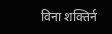विना शक्तिर्न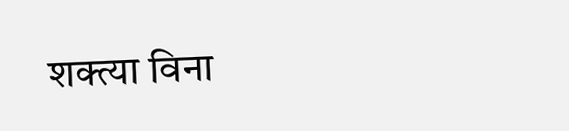शक्त्या विना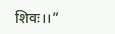शिवः।।”